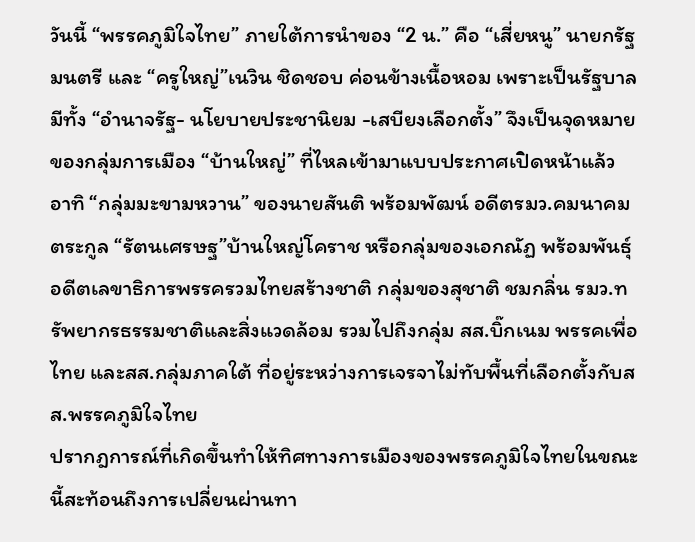วันนี้ “พรรคภูมิใจไทย” ภายใต้การนำของ “2 น.” คือ “เสี่ยหนู” นายกรัฐมนตรี และ “ครูใหญ่”เนวิน ชิดชอบ ค่อนข้างเนื้อหอม เพราะเป็นรัฐบาลมีทั้ง “อำนาจรัฐ- นโยบายประชานิยม -เสบียงเลือกตั้ง” จึงเป็นจุดหมายของกลุ่มการเมือง “บ้านใหญ่” ที่ไหลเข้ามาแบบประกาศเปิดหน้าแล้ว อาทิ “กลุ่มมะขามหวาน” ของนายสันติ พร้อมพัฒน์ อดีตรมว.คมนาคม ตระกูล “รัตนเศรษฐ”บ้านใหญ่โคราช หรือกลุ่มของเอกณัฏ พร้อมพันธุ์ อดีตเลขาธิการพรรครวมไทยสร้างชาติ กลุ่มของสุชาติ ชมกลิ่น รมว.ทรัพยากรธรรมชาติและสิ่งแวดล้อม รวมไปถึงกลุ่ม สส.บิ๊กเนม พรรคเพื่อไทย และสส.กลุ่มภาคใต้ ที่อยู่ระหว่างการเจรจาไม่ทับพื้นที่เลือกตั้งกับสส.พรรคภูมิใจไทย
ปรากฎการณ์ที่เกิดขึ้นทำให้ทิศทางการเมืองของพรรคภูมิใจไทยในขณะนี้สะท้อนถึงการเปลี่ยนผ่านทา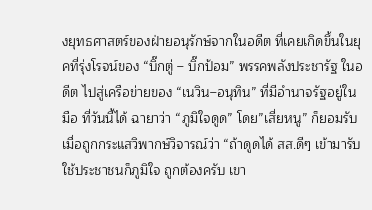งยุทธศาสตร์ของฝ่ายอนุรักษ์จากในอดีต ที่เคยเกิดขึ้นในยุคที่รุ่งโรจน์ของ “บิ๊กตู่ – บิ๊กป้อม” พรรคพลังประชารัฐ ในอดีต ไปสู่เครือข่ายของ “เนวิน–อนุทิน” ที่มีอำนาจรัฐอยู่ในมือ ที่วันนี้ได้ ฉายาว่า “ภูมิใจดูด” โดย”เสี่ยหนู” ก็ยอมรับเมื่อถูกกระแสวิพากษ์วิจารณ์ว่า “ถ้าดูดได้ สส.ดีๆ เข้ามารับใช้ประชาชนก็ภูมิใจ ถูกต้องครับ เขา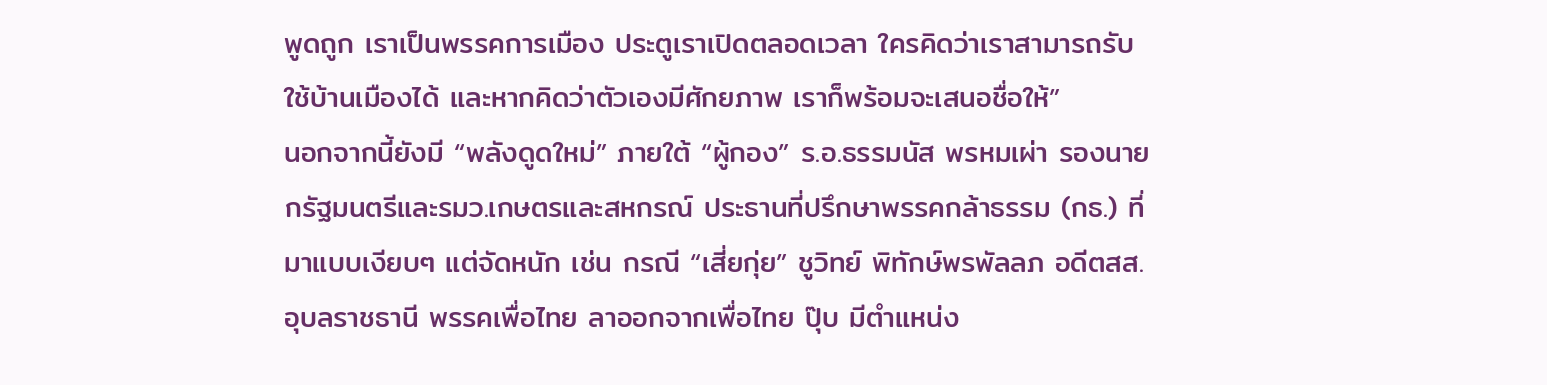พูดถูก เราเป็นพรรคการเมือง ประตูเราเปิดตลอดเวลา ใครคิดว่าเราสามารถรับใช้บ้านเมืองได้ และหากคิดว่าตัวเองมีศักยภาพ เราก็พร้อมจะเสนอชื่อให้”
นอกจากนี้ยังมี “พลังดูดใหม่” ภายใต้ “ผู้กอง” ร.อ.ธรรมนัส พรหมเผ่า รองนายกรัฐมนตรีและรมว.เกษตรและสหกรณ์ ประธานที่ปรึกษาพรรคกล้าธรรม (กธ.) ที่มาแบบเงียบๆ แต่จัดหนัก เช่น กรณี “เสี่ยกุ่ย” ชูวิทย์ พิทักษ์พรพัลลภ อดีตสส.อุบลราชธานี พรรคเพื่อไทย ลาออกจากเพื่อไทย ปุ๊บ มีตำแหน่ง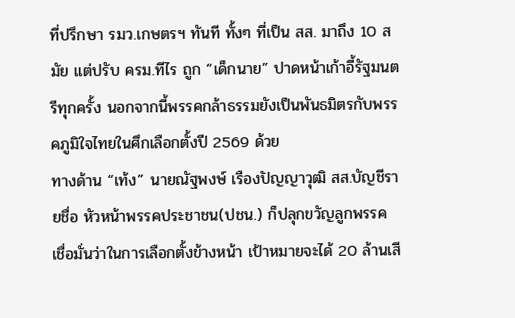ที่ปรึกษา รมว.เกษตรฯ ทันที ทั้งๆ ที่เป็น สส. มาถึง 10 สมัย แต่ปรับ ครม.ทีไร ถูก “เด็กนาย” ปาดหน้าเก้าอี้รัฐมนตรีทุกครั้ง นอกจากนี้พรรคกล้าธรรมยังเป็นพันธมิตรกับพรรคภูมิใจไทยในศึกเลือกตั้งปี 2569 ด้วย
ทางด้าน “เท้ง” นายณัฐพงษ์ เรืองปัญญาวุฒิ สส.บัญชีรายชื่อ หัวหน้าพรรคประชาชน(ปชน.) ก็ปลุกขวัญลูกพรรค เชื่อมั่นว่าในการเลือกตั้งข้างหน้า เป้าหมายจะได้ 20 ล้านเสี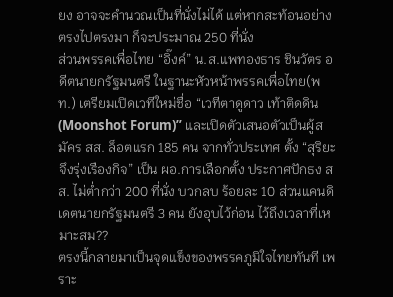ยง อาจจะคํานวณเป็นที่นั่งไม่ได้ แต่หากสะท้อนอย่างตรงไปตรงมา ก็จะประมาณ 250 ที่นั่ง
ส่วนพรรคเพื่อไทย “อิ๊งค์” น.ส.แพทองธาร ชินวัตร อดีตนายกรัฐมนตรี ในฐานะหัวหน้าพรรคเพื่อไทย(พท.) เตรียมเปิดเวทีใหม่ชื่อ “เวทีตาดูดาว เท้าติดดิน (Moonshot Forum)” และเปิดตัวเสนอตัวเป็นผู้สมัคร สส. ล็อตแรก 185 คน จากทั่วประเทศ ตั้ง “สุริยะ จึงรุ่งเรืองกิจ” เป็น ผอ.การเลือกตั้ง ประกาศปักธง สส. ไม่ต่ำกว่า 200 ที่นั่ง บวกลบ ร้อยละ 10 ส่วนแคนดิเดตนายกรัฐมนตรี 3 คน ยังอุบไว้ก่อน ไว้ถึงเวลาที่เหมาะสม??
ตรงนี้กลายมาเป็นจุดแข็งของพรรคภูมิใจไทยทันที เพราะ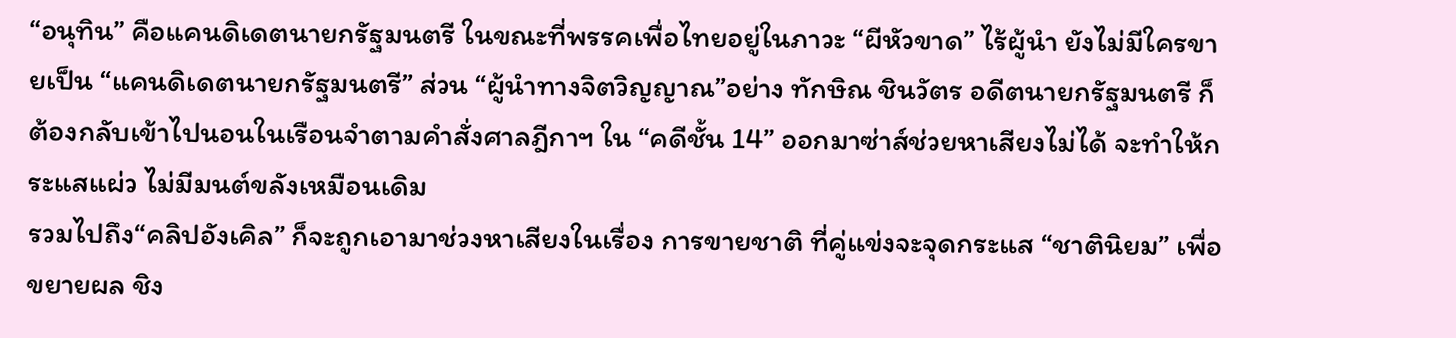“อนุทิน” คือแคนดิเดตนายกรัฐมนตรี ในขณะที่พรรคเพื่อไทยอยู่ในภาวะ “ผีหัวขาด” ไร้ผู้นำ ยังไม่มีใครขายเป็น “แคนดิเดตนายกรัฐมนตรี” ส่วน “ผู้นำทางจิตวิญญาณ”อย่าง ทักษิณ ชินวัตร อดีตนายกรัฐมนตรี ก็ต้องกลับเข้าไปนอนในเรือนจำตามคำสั่งศาลฎีกาฯ ใน “คดีชั้น 14” ออกมาซ่าส์ช่วยหาเสียงไม่ได้ จะทำให้กระแสแผ่ว ไม่มีมนต์ขลังเหมือนเดิม
รวมไปถึง“คลิปอังเคิล” ก็จะถูกเอามาช่วงหาเสียงในเรื่อง การขายชาติ ที่คู่แข่งจะจุดกระแส “ชาตินิยม” เพื่อขยายผล ชิง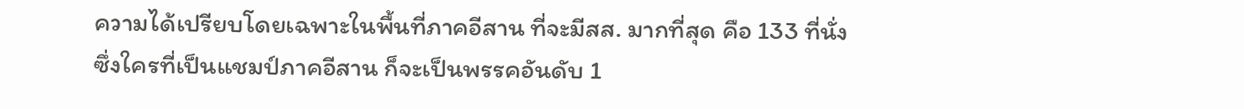ความได้เปรียบโดยเฉพาะในพื้นที่ภาคอีสาน ที่จะมีสส. มากที่สุด คือ 133 ที่นั่ง ซึ่งใครที่เป็นแชมป์ภาคอีสาน ก็จะเป็นพรรคอันดับ 1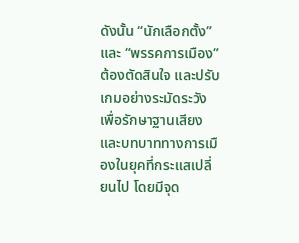ดังนั้น “นักเลือกตั้ง” และ “พรรคการเมือง” ต้องตัดสินใจ และปรับเกมอย่างระมัดระวัง เพื่อรักษาฐานเสียงและบทบาททางการเมืองในยุคที่กระแสเปลี่ยนไป โดยมีจุด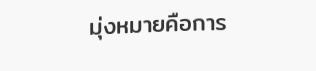มุ่งหมายคือการ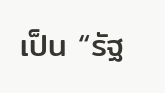เป็น “รัฐ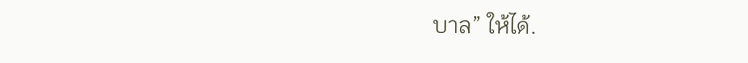บาล” ให้ได้.